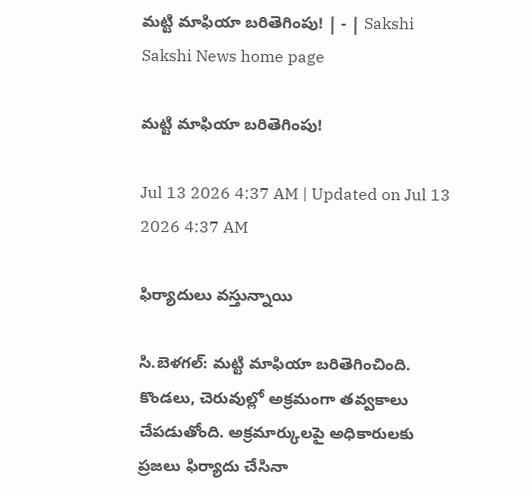మట్టి మాఫియా బరితెగింపు! | - | Sakshi
Sakshi News home page

మట్టి మాఫియా బరితెగింపు!

Jul 13 2026 4:37 AM | Updated on Jul 13 2026 4:37 AM

ఫిర్యాదులు వస్తున్నాయి

సి.బెళగల్‌: మట్టి మాఫియా బరితెగించింది. కొండలు, చెరువుల్లో అక్రమంగా తవ్వకాలు చేపడుతోంది. అక్రమార్కులపై అధికారులకు ప్రజలు ఫిర్యాదు చేసినా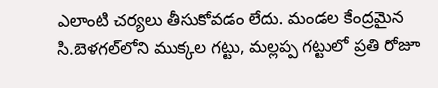ఎలాంటి చర్యలు తీసుకోవడం లేదు. మండల కేంద్రమైన సి.బెళగల్‌లోని ముక్కల గట్టు, మల్లప్ప గట్టులో ప్రతి రోజూ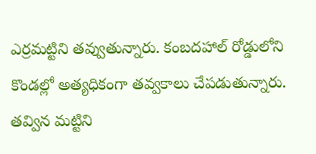ఎర్రమట్టిని తవ్వుతున్నారు. కంబదహాల్‌ రోడ్డులోని కొండల్లో అత్యధికంగా తవ్వకాలు చేపడుతున్నారు. తవ్విన మట్టిని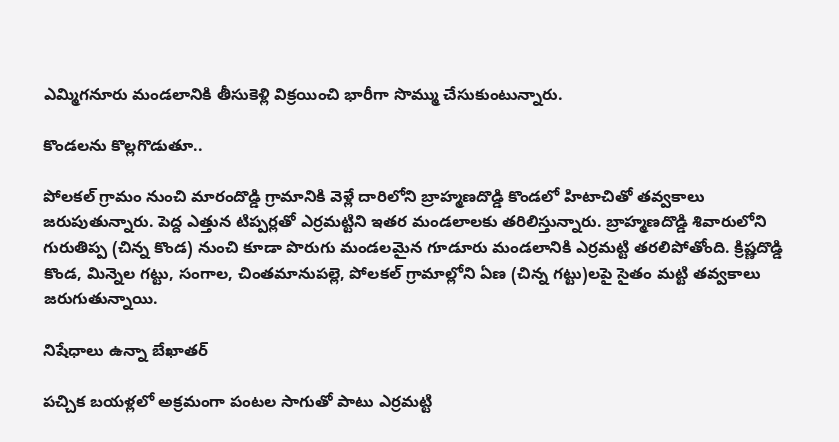ఎమ్మిగనూరు మండలానికి తీసుకెళ్లి విక్రయించి భారీగా సొమ్ము చేసుకుంటున్నారు.

కొండలను కొల్లగొడుతూ..

పోలకల్‌ గ్రామం నుంచి మారందొడ్డి గ్రామానికి వెళ్లే దారిలోని బ్రాహ్మణదొడ్డి కొండలో హిటాచితో తవ్వకాలు జరుపుతున్నారు. పెద్ద ఎత్తున టిప్పర్లతో ఎర్రమట్టిని ఇతర మండలాలకు తరిలిస్తున్నారు. బ్రాహ్మణదొడ్డి శివారులోని గురుతిప్ప (చిన్న కొండ) నుంచి కూడా పొరుగు మండలమైన గూడూరు మండలానికి ఎర్రమట్టి తరలిపోతోంది. క్రిష్ణదొడ్డి కొండ, మిన్నెల గట్టు, సంగాల, చింతమానుపల్లె, పోలకల్‌ గ్రామాల్లోని ఏణ (చిన్న గట్టు)లపై సైతం మట్టి తవ్వకాలు జరుగుతున్నాయి.

నిషేధాలు ఉన్నా బేఖాతర్‌

పచ్చిక బయళ్లలో అక్రమంగా పంటల సాగుతో పాటు ఎర్రమట్టి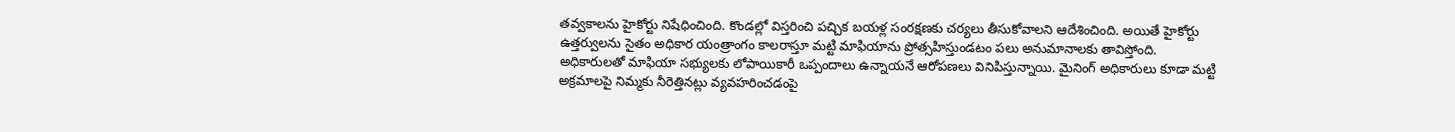తవ్వకాలను హైకోర్టు నిషేధించింది. కొండల్లో విస్తరించి పచ్చిక బయళ్ల సంరక్షణకు చర్యలు తీసుకోవాలని ఆదేశించింది. అయితే హైకోర్టు ఉత్తర్వులను సైతం అధికార యంత్రాంగం కాలరాస్తూ మట్టి మాఫియాను ప్రోత్సహిస్తుండటం పలు అనుమానాలకు తావిస్తోంది. అధికారులతో మాఫియా సభ్యులకు లోపాయికారీ ఒప్పందాలు ఉన్నాయనే ఆరోపణలు వినిపిస్తున్నాయి. మైనింగ్‌ అధికారులు కూడా మట్టి అక్రమాలపై నిమ్మకు నీరెత్తినట్లు వ్యవహరించడంపై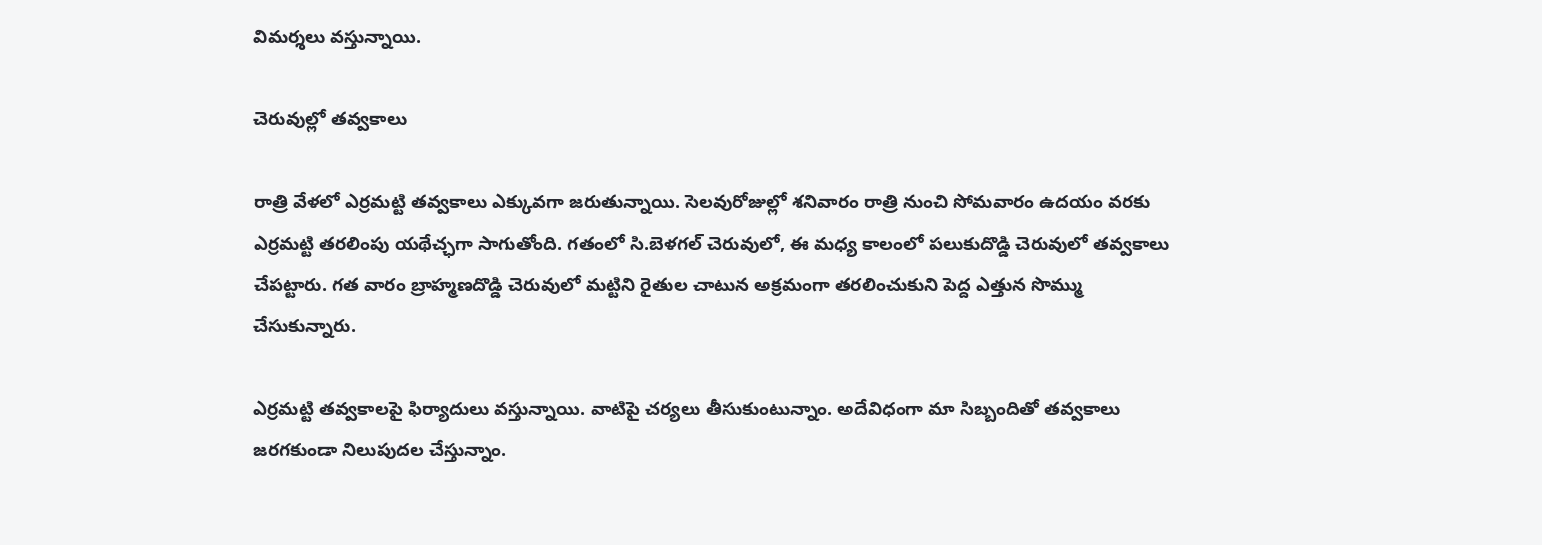విమర్శలు వస్తున్నాయి.

చెరువుల్లో తవ్వకాలు

రాత్రి వేళలో ఎర్రమట్టి తవ్వకాలు ఎక్కువగా జరుతున్నాయి. సెలవురోజుల్లో శనివారం రాత్రి నుంచి సోమవారం ఉదయం వరకు ఎర్రమట్టి తరలింపు యథేచ్ఛగా సాగుతోంది. గతంలో సి.బెళగల్‌ చెరువులో, ఈ మధ్య కాలంలో పలుకుదొడ్డి చెరువులో తవ్వకాలు చేపట్టారు. గత వారం బ్రాహ్మణదొడ్డి చెరువులో మట్టిని రైతుల చాటున అక్రమంగా తరలించుకుని పెద్ద ఎత్తున సొమ్ము చేసుకున్నారు.

ఎర్రమట్టి తవ్వకాలపై ఫిర్యాదులు వస్తున్నాయి. వాటిపై చర్యలు తీసుకుంటున్నాం. అదేవిధంగా మా సిబ్బందితో తవ్వకాలు జరగకుండా నిలుపుదల చేస్తున్నాం.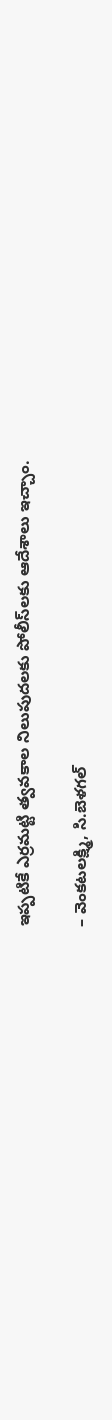ఇప్పటికే ఎర్రమట్టి త్వవకాల నిలుపుదలకు పోలీస్‌లకు ఆదేశాలు ఇచ్చాం.

– వెంకటలక్ష్మి, సి.బెళగల్‌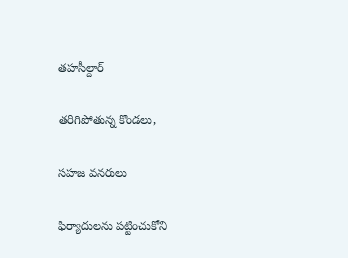తహసీల్దార్‌

తరిగిపోతున్న కొండలు,

సహజ వనరులు

ఫిర్యాదులను పట్టించుకోని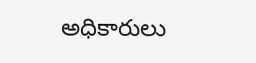అధికారులు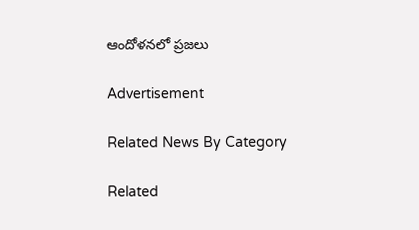ఆందోళనలో ప్రజలు

Advertisement

Related News By Category

Related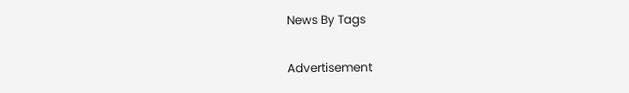News By Tags

Advertisement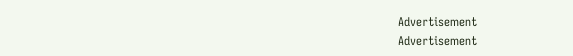Advertisement
Advertisement